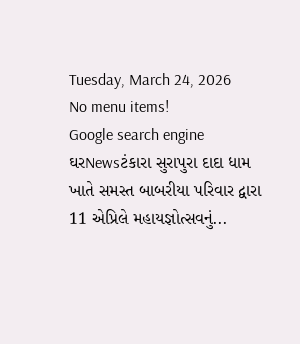Tuesday, March 24, 2026
No menu items!
Google search engine
ઘરNewsટંકારા સુરાપુરા દાદા ધામ ખાતે સમસ્ત બાબરીયા પરિવાર દ્વારા 11 એપ્રિલે મહાયજ્ઞોત્સવનું...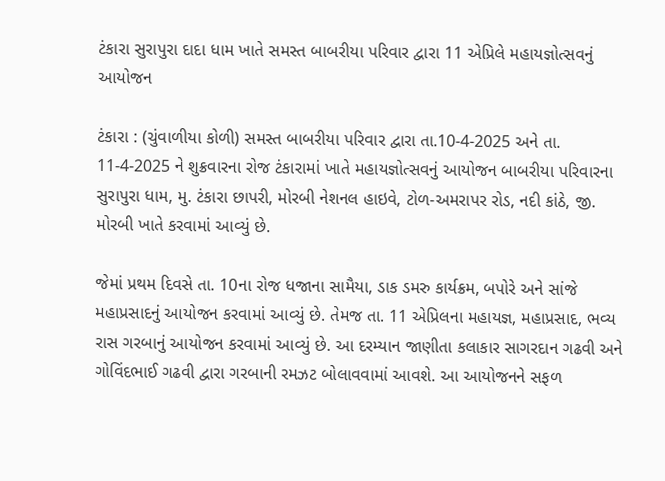ટંકારા સુરાપુરા દાદા ધામ ખાતે સમસ્ત બાબરીયા પરિવાર દ્વારા 11 એપ્રિલે મહાયજ્ઞોત્સવનું આયોજન

ટંકારા : (ચુંવાળીયા કોળી) સમસ્ત બાબરીયા પરિવાર દ્વારા તા.10-4-2025 અને તા. 11-4-2025 ને શુક્રવારના રોજ ટંકારામાં ખાતે મહાયજ્ઞોત્સવનું આયોજન બાબરીયા પરિવારના સુરાપુરા ધામ, મુ. ટંકારા છાપરી, મોરબી નેશનલ હાઇવે, ટોળ-અમરાપર રોડ, નદી કાંઠે, જી. મોરબી ખાતે કરવામાં આવ્યું છે.

જેમાં પ્રથમ દિવસે તા. 10ના રોજ ધજાના સામૈયા, ડાક ડમરુ કાર્યક્રમ, બપોરે અને સાંજે મહાપ્રસાદનું આયોજન કરવામાં આવ્યું છે. તેમજ તા. 11 એપ્રિલના મહાયજ્ઞ, મહાપ્રસાદ, ભવ્ય રાસ ગરબાનું આયોજન કરવામાં આવ્યું છે. આ દરમ્યાન જાણીતા કલાકાર સાગરદાન ગઢવી અને ગોવિંદભાઈ ગઢવી દ્વારા ગરબાની રમઝટ બોલાવવામાં આવશે. આ આયોજનને સફળ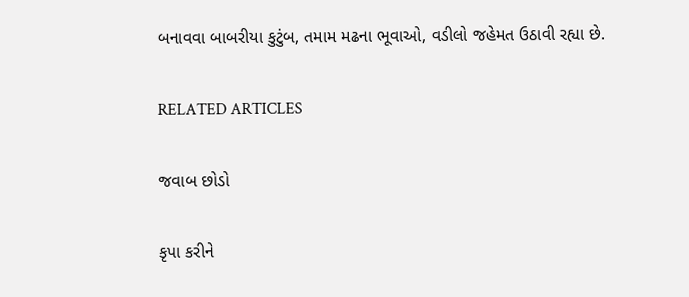બનાવવા બાબરીયા કુટુંબ, તમામ મઢના ભૂવાઓ, વડીલો જહેમત ઉઠાવી રહ્યા છે.

RELATED ARTICLES

જવાબ છોડો

કૃપા કરીને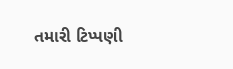તમારી ટિપ્પણી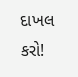દાખલ કરો!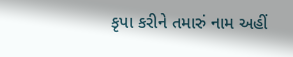કૃપા કરીને તમારું નામ અહીં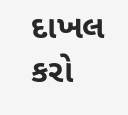દાખલ કરો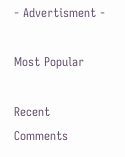- Advertisment -

Most Popular

Recent Comments